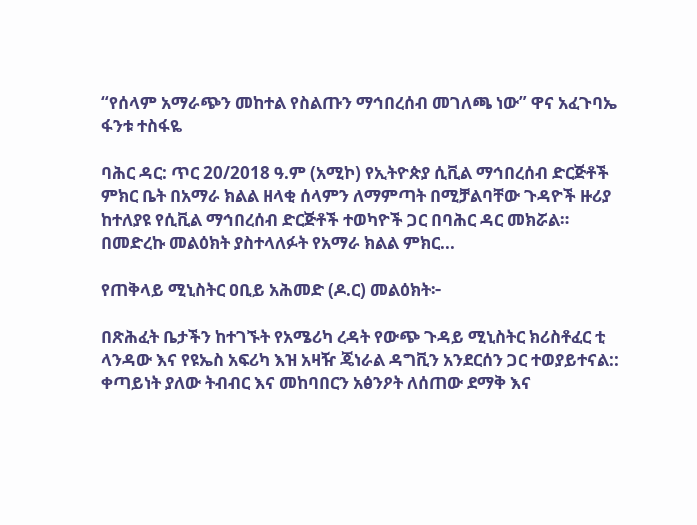“የሰላም አማራጭን መከተል የስልጡን ማኅበረሰብ መገለጫ ነው” ዋና አፈጉባኤ ፋንቱ ተስፋዬ

ባሕር ዳር: ጥር 20/2018 ዓ.ም (አሚኮ) የኢትዮጵያ ሲቪል ማኅበረሰብ ድርጅቶች ምክር ቤት በአማራ ክልል ዘላቂ ሰላምን ለማምጣት በሚቻልባቸው ጉዳዮች ዙሪያ ከተለያዩ የሲቪል ማኅበረሰብ ድርጅቶች ተወካዮች ጋር በባሕር ዳር መክሯል። በመድረኩ መልዕክት ያስተላለፉት የአማራ ክልል ምክር...

የጠቅላይ ሚኒስትር ዐቢይ አሕመድ (ዶ.ር) መልዕክት፦

በጽሕፈት ቤታችን ከተገኙት የአሜሪካ ረዳት የውጭ ጉዳይ ሚኒስትር ክሪስቶፈር ቲ ላንዳው እና የዩኤስ አፍሪካ እዝ አዛዥ ጄነራል ዳግቪን አንደርሰን ጋር ተወያይተናል:: ቀጣይነት ያለው ትብብር እና መከባበርን አፅንዖት ለሰጠው ደማቅ እና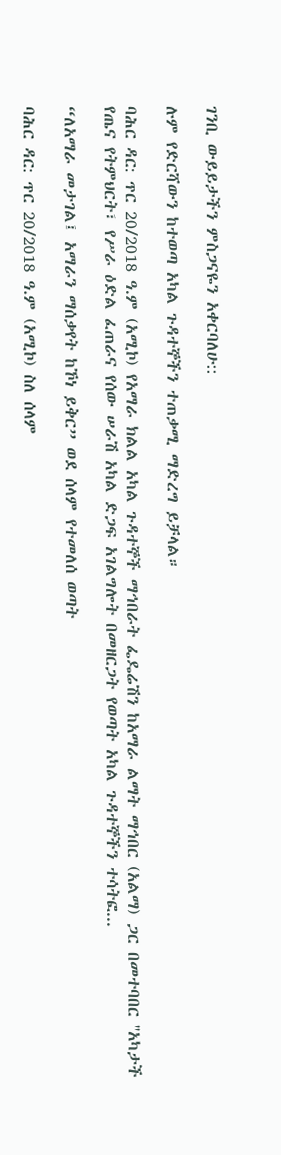ገንቢ ውይይታችን ምስጋናዬን አቀርባለሁ::

ሉም የድርሻውን ከተወጣ አካል ጉዳተኞችን ተጠቃሚ ማድረግ ይቻላል።

ባሕር ዳር: ጥር 20/2018 ዓ.ም (አሚኮ) የአማራ ክልል አካል ጉዳተኞች ማኅበራት ፌዴሬሽን ከአማራ ልማት ማኅበር (አልማ) ጋር በመተባበር ''አካታች የጤና የትምህርት፣ የሥራ ዕድል ፈጠራና የሰው ሠራሽ አካል ድጋፍ አገልግሎት በመዘርጋት የወጣት አካል ጉዳተኞችን ተሳትፎ...

“ለአማራ መታገል፤ አማራን ማሰቃየት ከኾነ ይቅር” ወደ ሰላም የተመለሰ ወጣት

ባሕር ዳር: ጥር 20/2018 ዓ.ም (አሚኮ) ስለ ሰላም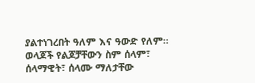ያልተነገረበት ዓለም እና ዓውድ የለም። ወላጆች የልጆቻቸውን ስም ሰላም፣ ሰላማዊት፣ ሰላሙ ማለታቸው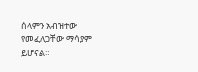ሰላምን አብዝተው የመፈለጋቸው ማሳያም ይሆናል።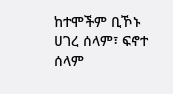ከተሞችም ቢኾኑ ሀገረ ሰላም፣ ፍኖተ ሰላም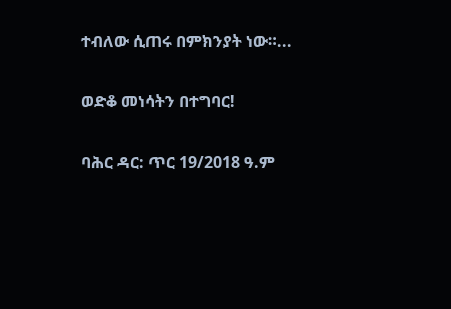ተብለው ሲጠሩ በምክንያት ነው።...

ወድቆ መነሳትን በተግባር!

ባሕር ዳር: ጥር 19/2018 ዓ.ም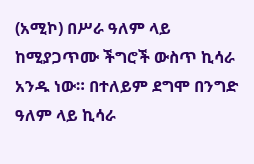(አሚኮ) በሥራ ዓለም ላይ ከሚያጋጥሙ ችግሮች ውስጥ ኪሳራ አንዱ ነው። በተለይም ደግሞ በንግድ ዓለም ላይ ኪሳራ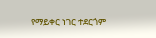የማይቀር ነገር ተደርጎም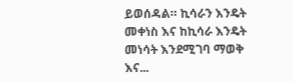ይወሰዳል። ኪሳራን እንዴት መቀነስ እና ከኪሳራ እንዴት መነሳት እንደሚገባ ማወቅ እና...